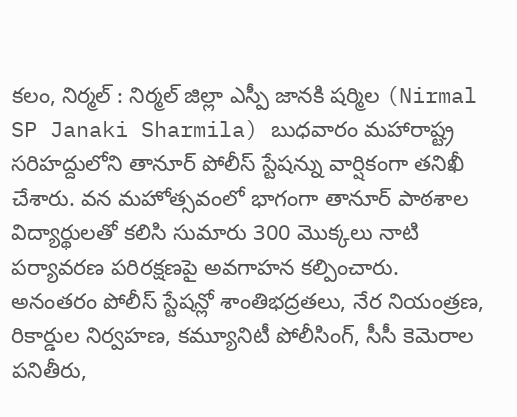కలం, నిర్మల్ : నిర్మల్ జిల్లా ఎస్పీ జానకి షర్మిల (Nirmal SP Janaki Sharmila) బుధవారం మహారాష్ట్ర సరిహద్దులోని తానూర్ పోలీస్ స్టేషన్ను వార్షికంగా తనిఖీ చేశారు. వన మహోత్సవంలో భాగంగా తానూర్ పాఠశాల విద్యార్థులతో కలిసి సుమారు 300 మొక్కలు నాటి పర్యావరణ పరిరక్షణపై అవగాహన కల్పించారు. అనంతరం పోలీస్ స్టేషన్లో శాంతిభద్రతలు, నేర నియంత్రణ, రికార్డుల నిర్వహణ, కమ్యూనిటీ పోలీసింగ్, సీసీ కెమెరాల పనితీరు,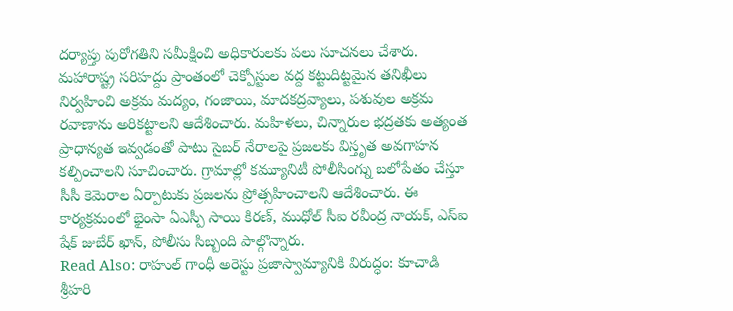దర్యాప్తు పురోగతిని సమీక్షించి అధికారులకు పలు సూచనలు చేశారు.
మహారాష్ట్ర సరిహద్దు ప్రాంతంలో చెక్పోస్టుల వద్ద కట్టుదిట్టమైన తనిఖీలు నిర్వహించి అక్రమ మద్యం, గంజాయి, మాదకద్రవ్యాలు, పశువుల అక్రమ రవాణాను అరికట్టాలని ఆదేశించారు. మహిళలు, చిన్నారుల భద్రతకు అత్యంత ప్రాధాన్యత ఇవ్వడంతో పాటు సైబర్ నేరాలపై ప్రజలకు విస్తృత అవగాహన కల్పించాలని సూచించారు. గ్రామాల్లో కమ్యూనిటీ పోలీసింగ్ను బలోపేతం చేస్తూ సీసీ కెమెరాల ఏర్పాటుకు ప్రజలను ప్రోత్సహించాలని ఆదేశించారు. ఈ కార్యక్రమంలో భైంసా ఏఎస్పీ సాయి కిరణ్, ముధోల్ సీఐ రవీంద్ర నాయక్, ఎస్ఐ షేక్ జుబేర్ ఖాన్, పోలీసు సిబ్బంది పాల్గొన్నారు.
Read Also: రాహుల్ గాంధీ అరెస్టు ప్రజాస్వామ్యానికి విరుద్ధం: కూచాడి శ్రీహరి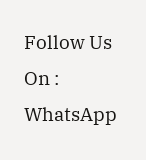Follow Us On : WhatsApp